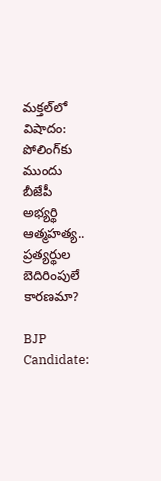మక్తల్‌లో విషాదం: పోలింగ్‌కు ముందు బీజేపీ అభ్యర్థి ఆత్మహత్య.. ప్రత్యర్థుల బెదిరింపులే కారణమా?

BJP Candidate: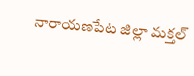నారాయణపేట జిల్లా మక్తల్‌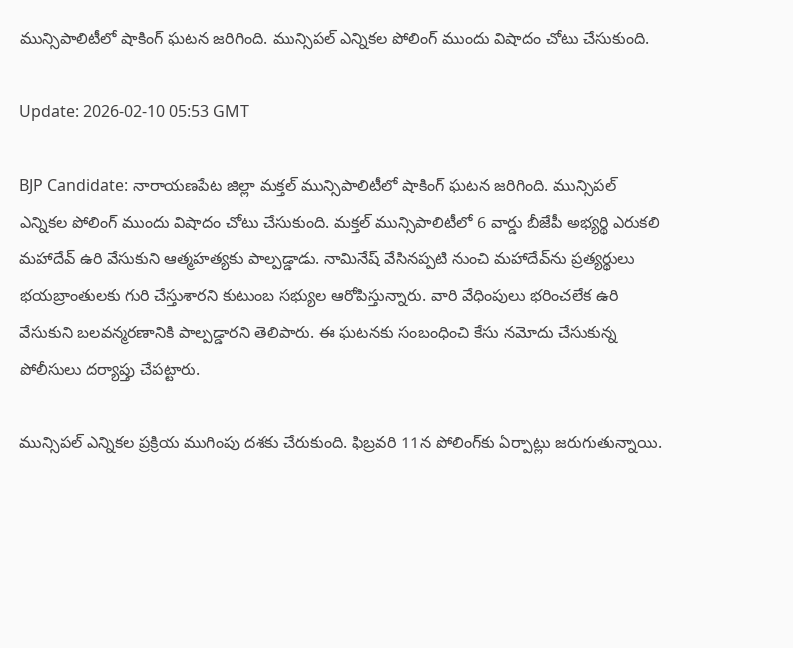మున్సిపాలిటీలో షాకింగ్‌ ఘటన జరిగింది. మున్సిపల్ ఎన్నికల పోలింగ్ ముందు విషాదం చోటు చేసుకుంది.

Update: 2026-02-10 05:53 GMT

BJP Candidate: నారాయణపేట జిల్లా మక్తల్‌ మున్సిపాలిటీలో షాకింగ్‌ ఘటన జరిగింది. మున్సిపల్ ఎన్నికల పోలింగ్ ముందు విషాదం చోటు చేసుకుంది. మక్తల్ మున్సిపాలిటీలో 6 వార్డు బీజేపీ అభ్యర్థి ఎరుకలి మహాదేవ్ ఉరి వేసుకుని ఆత్మహత్యకు పాల్పడ్డాడు. నామినేష్ వేసినప్పటి నుంచి మహాదేవ్‌ను ప్రత్యర్థులు భయబ్రాంతులకు గురి చేస్తుశారని కుటుంబ సభ్యుల ఆరోపిస్తున్నారు. వారి వేధింపులు భరించలేక ఉరి వేసుకుని బలవన్మరణానికి పాల్పడ్డారని తెలిపారు. ఈ ఘటనకు సంబంధించి కేసు నమోదు చేసుకున్న పోలీసులు దర్యాప్తు చేపట్టారు.

మున్సిపల్ ఎన్నికల ప్రక్రియ ముగింపు దశకు చేరుకుంది. ఫిబ్రవరి 11న పోలింగ్‌కు ఏర్పాట్లు జరుగుతున్నాయి.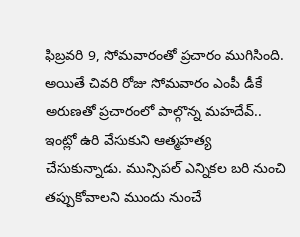ఫిబ్రవరి 9, సోమవారంతో ప్రచారం ముగిసింది. అయితే చివరి రోజు సోమవారం ఎంపీ డీకే అరుణతో ప్రచారంలో పాల్గొన్న మహదేవ్.. ఇంట్లో ఉరి వేసుకుని ఆత్మహత్య చేసుకున్నాడు. మున్సిపల్ ఎన్నికల బరి నుంచి తప్పుకోవాలని ముందు నుంచే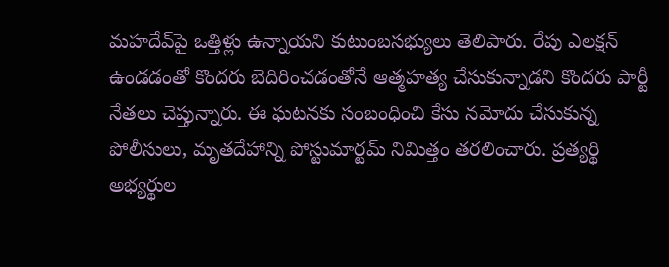మహదేవ్‌పై ఒత్తిళ్లు ఉన్నాయని కుటుంబసభ్యులు తెలిపారు. రేపు ఎలక్షన్‌ ఉండడంతో కొందరు బెదిరించడంతోనే ఆత్మహత్య చేసుకున్నాడని కొందరు పార్టీ నేతలు చెప్తున్నారు. ఈ ఘటనకు సంబంధించి కేసు నమోదు చేసుకున్న పోలీసులు, మృతదేహాన్ని పోస్టుమార్టమ్ నిమిత్తం తరలించారు. ప్రత్యర్థి అభ్యర్థుల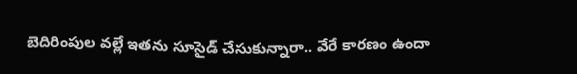బెదిరింపుల వల్లే ఇతను సూసైడ్‌ చేసుకున్నారా.. వేరే కారణం ఉందా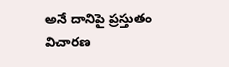అనే దానిపై ప్రస్తుతం విచారణ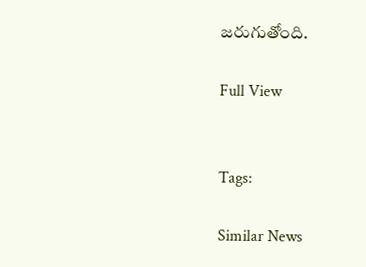జరుగుతోంది.

Full View


Tags:

Similar News